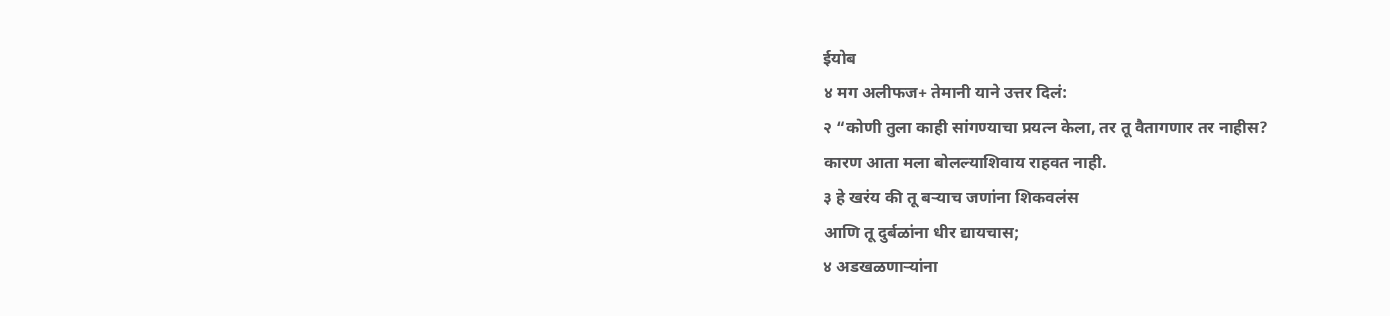ईयोब
४ मग अलीफज+ तेमानी याने उत्तर दिलं:
२ “कोणी तुला काही सांगण्याचा प्रयत्न केला, तर तू वैतागणार तर नाहीस?
कारण आता मला बोलल्याशिवाय राहवत नाही.
३ हे खरंय की तू बऱ्याच जणांना शिकवलंस
आणि तू दुर्बळांना धीर द्यायचास;
४ अडखळणाऱ्यांना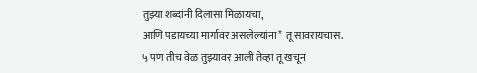तुझ्या शब्दांनी दिलासा मिळायचा,
आणि पडायच्या मार्गावर असलेल्यांना* तू सावरायचास.
५ पण तीच वेळ तुझ्यावर आली तेव्हा तू खचून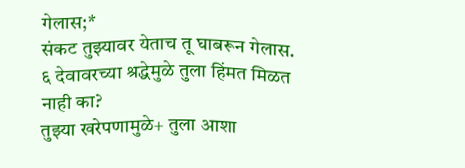गेलास;*
संकट तुझ्यावर येताच तू घाबरून गेलास.
६ देवावरच्या श्रद्धेमुळे तुला हिंमत मिळत नाही का?
तुझ्या खरेपणामुळे+ तुला आशा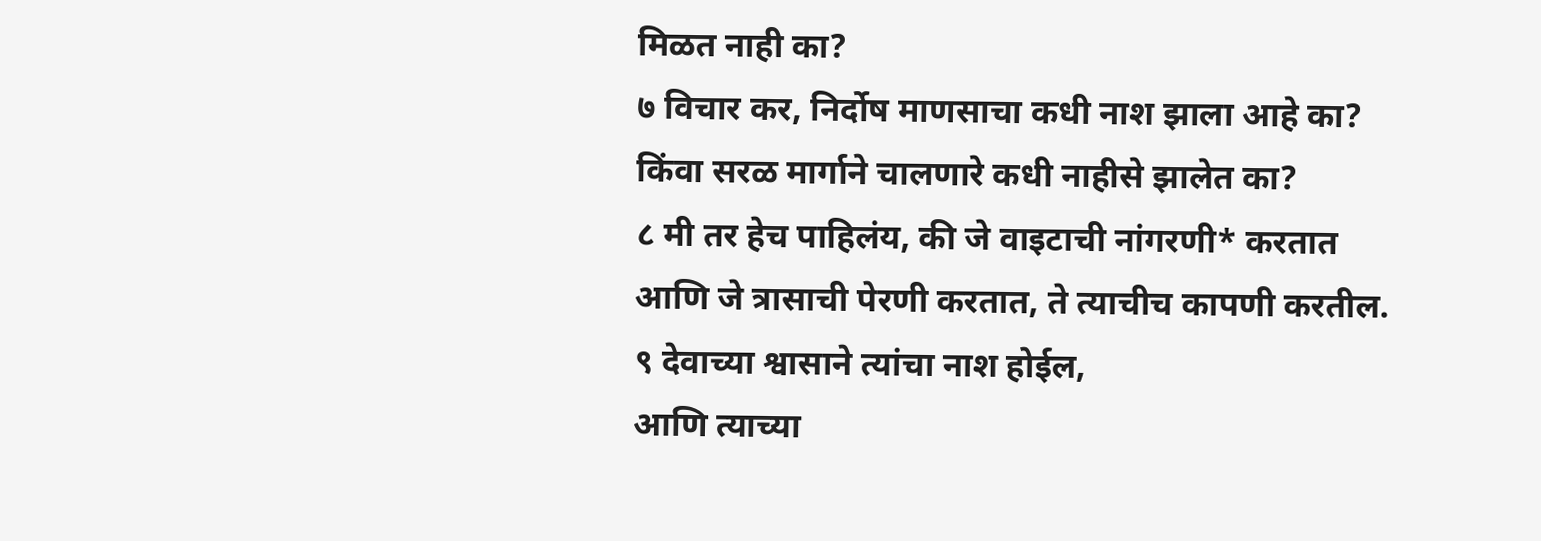मिळत नाही का?
७ विचार कर, निर्दोष माणसाचा कधी नाश झाला आहे का?
किंवा सरळ मार्गाने चालणारे कधी नाहीसे झालेत का?
८ मी तर हेच पाहिलंय, की जे वाइटाची नांगरणी* करतात
आणि जे त्रासाची पेरणी करतात, ते त्याचीच कापणी करतील.
९ देवाच्या श्वासाने त्यांचा नाश होईल,
आणि त्याच्या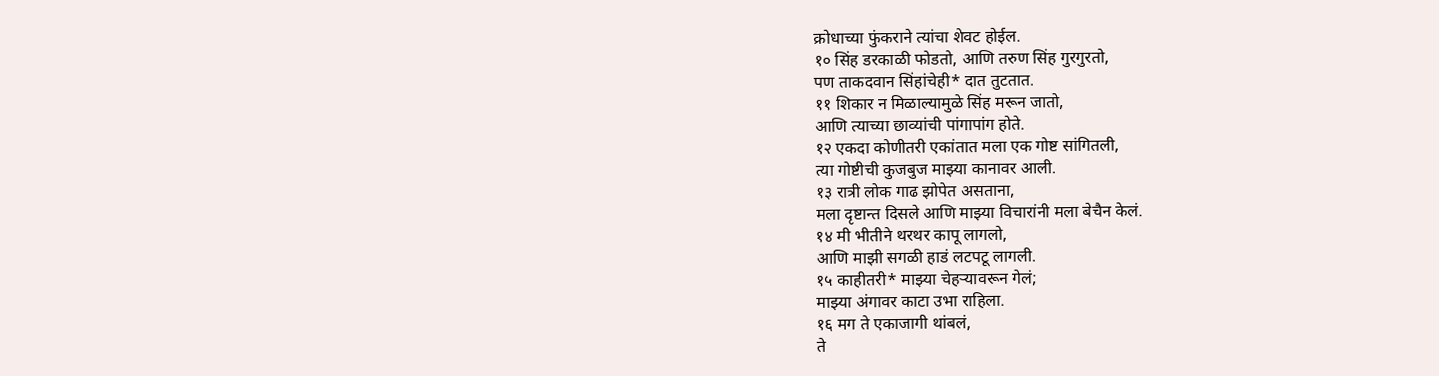क्रोधाच्या फुंकराने त्यांचा शेवट होईल.
१० सिंह डरकाळी फोडतो, आणि तरुण सिंह गुरगुरतो,
पण ताकदवान सिंहांचेही* दात तुटतात.
११ शिकार न मिळाल्यामुळे सिंह मरून जातो,
आणि त्याच्या छाव्यांची पांगापांग होते.
१२ एकदा कोणीतरी एकांतात मला एक गोष्ट सांगितली,
त्या गोष्टीची कुजबुज माझ्या कानावर आली.
१३ रात्री लोक गाढ झोपेत असताना,
मला दृष्टान्त दिसले आणि माझ्या विचारांनी मला बेचैन केलं.
१४ मी भीतीने थरथर कापू लागलो,
आणि माझी सगळी हाडं लटपटू लागली.
१५ काहीतरी* माझ्या चेहऱ्यावरून गेलं;
माझ्या अंगावर काटा उभा राहिला.
१६ मग ते एकाजागी थांबलं,
ते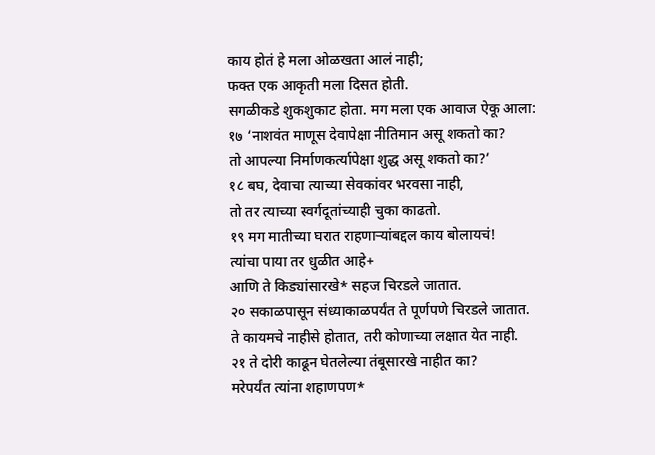काय होतं हे मला ओळखता आलं नाही;
फक्त एक आकृती मला दिसत होती.
सगळीकडे शुकशुकाट होता. मग मला एक आवाज ऐकू आला:
१७ ‘नाशवंत माणूस देवापेक्षा नीतिमान असू शकतो का?
तो आपल्या निर्माणकर्त्यापेक्षा शुद्ध असू शकतो का?’
१८ बघ, देवाचा त्याच्या सेवकांवर भरवसा नाही,
तो तर त्याच्या स्वर्गदूतांच्याही चुका काढतो.
१९ मग मातीच्या घरात राहणाऱ्यांबद्दल काय बोलायचं!
त्यांचा पाया तर धुळीत आहे+
आणि ते किड्यांसारखे* सहज चिरडले जातात.
२० सकाळपासून संध्याकाळपर्यंत ते पूर्णपणे चिरडले जातात.
ते कायमचे नाहीसे होतात, तरी कोणाच्या लक्षात येत नाही.
२१ ते दोरी काढून घेतलेल्या तंबूसारखे नाहीत का?
मरेपर्यंत त्यांना शहाणपण*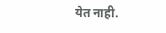येत नाही.